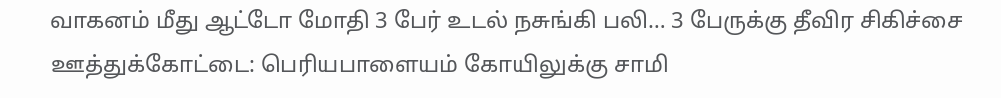வாகனம் மீது ஆட்டோ மோதி 3 பேர் உடல் நசுங்கி பலி… 3 பேருக்கு தீவிர சிகிச்சை
ஊத்துக்கோட்டை: பெரியபாளையம் கோயிலுக்கு சாமி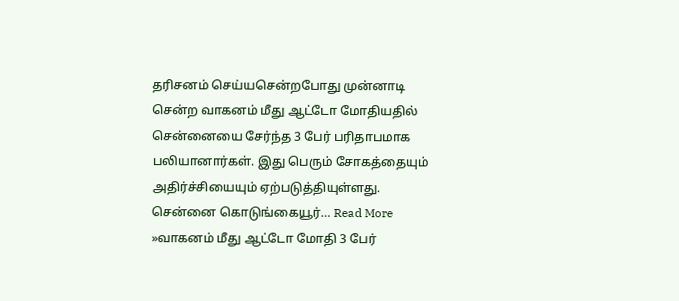தரிசனம் செய்யசென்றபோது முன்னாடி சென்ற வாகனம் மீது ஆட்டோ மோதியதில் சென்னையை சேர்ந்த 3 பேர் பரிதாபமாக பலியானார்கள். இது பெரும் சோகத்தையும் அதிர்ச்சியையும் ஏற்படுத்தியுள்ளது. சென்னை கொடுங்கையூர்… Read More »வாகனம் மீது ஆட்டோ மோதி 3 பேர்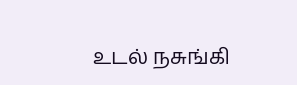உடல் நசுங்கி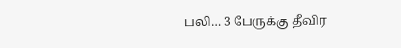பலி… 3 பேருக்கு தீவிர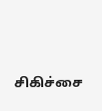சிகிச்சை